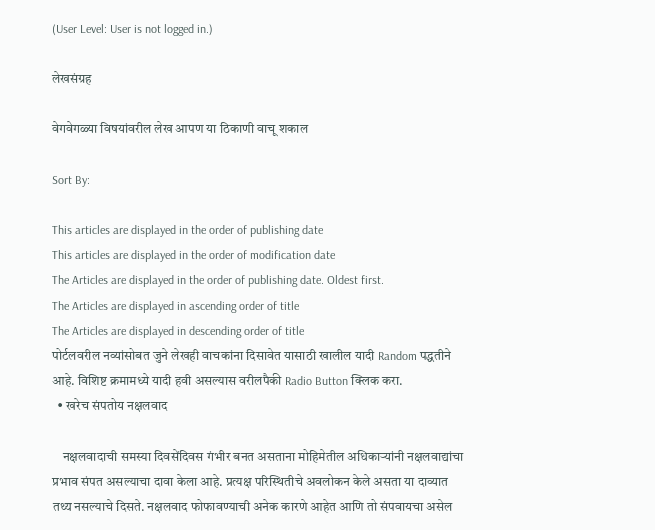(User Level: User is not logged in.)

लेखसंग्रह

वेगवेगळ्या विषयांवरील लेख आपण या ठिकाणी वाचू शकाल

Sort By:

This articles are displayed in the order of publishing date
This articles are displayed in the order of modification date
The Articles are displayed in the order of publishing date. Oldest first.
The Articles are displayed in ascending order of title
The Articles are displayed in descending order of title
पोर्टलवरील नव्यांसोबत जुने लेखही वाचकांना दिसावेत यासाठी खालील यादी Random पद्धतीने आहे. विशिष्ट क्रमामध्ये यादी हवी असल्यास वरीलपैकी Radio Button क्लिक करा.
  • खरेच संपतोय नक्षलवाद

    नक्षलवादाची समस्या दिवसेंदिवस गंभीर बनत असताना मोहिमेतील अधिकार्‍यांनी नक्षलवाद्यांचा प्रभाव संपत असल्याचा दावा केला आहे. प्रत्यक्ष परिस्थितीचे अवलोकन केले असता या दाव्यात तथ्य नसल्याचे दिसते. नक्षलवाद फोफावण्याची अनेक कारणे आहेत आणि तो संपवायचा असेल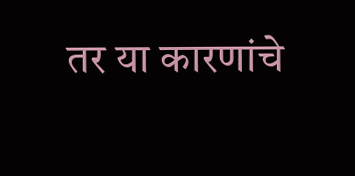तर या कारणांचे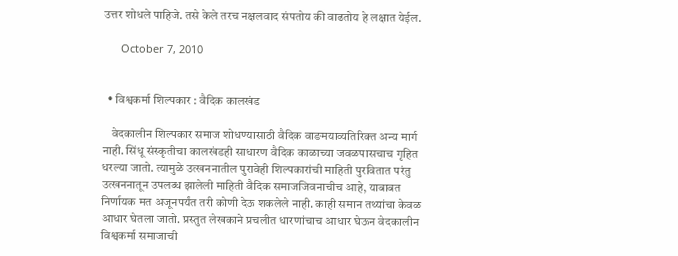उत्तर शोधले पाहिजे. तसे केले तरच नक्षलवाद संपतोय की वाढतोय हे लक्षात येईल.

      October 7, 2010


  • विश्वकर्मा शिल्पकार : वैदिक कालखंड

    वेदकालीन शिल्पकार समाज शोधण्यासाठी वैदिक वाङमयाव्यतिरिक्त अन्य मार्ग नाही. सिंधू संस्कृतीचा कालखंडही साधारण वैदिक काळाच्या जवळपासचाच गृहित धरल्या जातो. त्यामुळे उत्खननातील पुरावेही शिल्पकारांची माहिती पुरवितात परंतु उत्खननातून उपलब्ध झालेली माहिती वैदिक समाजजिवनाचीच आहे, याबाबत निर्णायक मत अजूनपर्यंत तरी कोणी देऊ शकलेले नाही. काही समान तथ्यांचा केवळ आधार घेतला जातो. प्रस्तुत लेखकाने प्रचलीत धारणांचाच आधार घेऊन वेदकालीन विश्वकर्मा समाजाची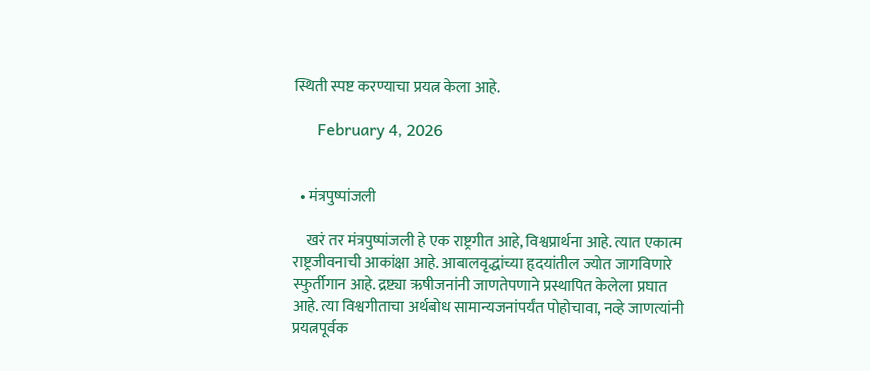स्थिती स्पष्ट करण्याचा प्रयत्न केला आहे.

      February 4, 2026


  • मंत्रपुष्पांजली

    खरं तर मंत्रपुष्पांजली हे एक राष्ट्रगीत आहे, विश्वप्रार्थना आहे. त्यात एकात्म राष्ट्रजीवनाची आकांक्षा आहे. आबालवृद्धांच्या हृदयांतील ज्योत जागविणारे स्फुर्तीगान आहे. द्रष्ट्या ऋषीजनांनी जाणतेपणाने प्रस्थापित केलेला प्रघात आहे. त्या विश्वगीताचा अर्थबोध सामान्यजनांपर्यंत पोहोचावा, नव्हे जाणत्यांनी प्रयत्नपूर्वक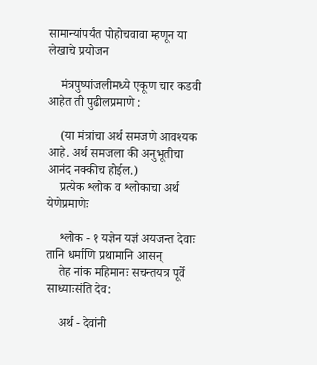सामान्यांपर्यंत पोहोचवावा म्हणून या लेखाचे प्रयोजन

    मंत्रपुष्पांजलीमध्ये एकूण चार कडवी आहेत ती पुढीलप्रमाणे :

    (या मंत्रांचा अर्थ समजणे आवश्यक आहे. अर्थ समजला की अनुभूतीचा आनंद नक्कीच होईल.)
    प्रत्येक श्लोक व श्लोकाचा अर्थ येणेप्रमाणेः

    श्लोक - १ यज्ञेन यज्ञं अयजन्त देवाः तानि धर्माणि प्रथामानि आसन्
    तेह नांक महिमानः सचन्तयत्र पूर्वे साध्याःसंति देव:

    अर्थ - देवांनी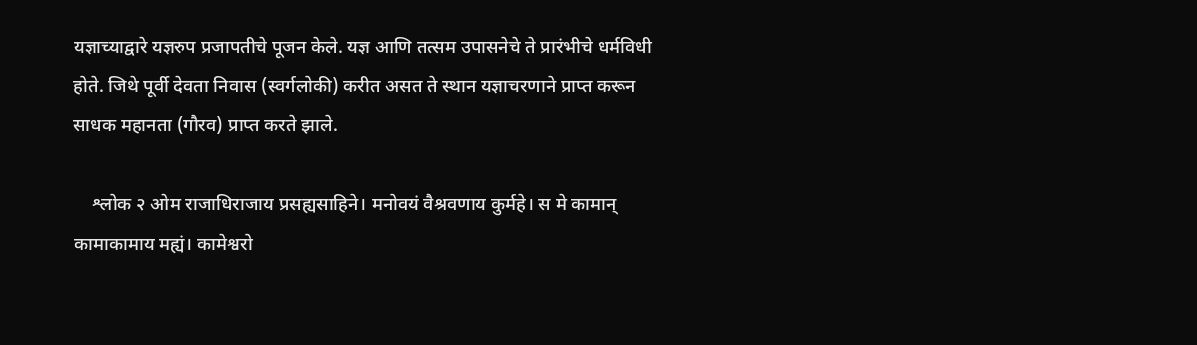यज्ञाच्याद्वारे यज्ञरुप प्रजापतीचे पूजन केले. यज्ञ आणि तत्सम उपासनेचे ते प्रारंभीचे धर्मविधी होते. जिथे पूर्वी देवता निवास (स्वर्गलोकी) करीत असत ते स्थान यज्ञाचरणाने प्राप्त करून साधक महानता (गौरव) प्राप्त करते झाले.

    श्लोक २ ओम राजाधिराजाय प्रसह्यसाहिने। मनोवयं वैश्रवणाय कुर्महे। स मे कामान् कामाकामाय मह्यं। कामेश्वरो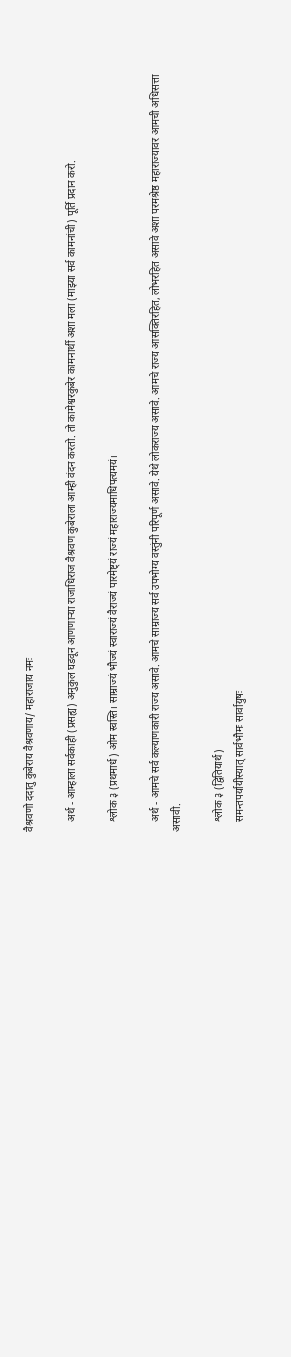वैश्रवणो ददातु कुबेराय वैश्रवणाय/ महाराजाय नमः

    अर्थ - आम्हाला सर्वकाही (प्रसह्य) अनुकुल घडवून आणणाऱ्या राजाधिराज वैश्रवण कुबेराला आम्ही वंदन करतो. तो कामेश्वरकुबेर कामनार्थी अशा मला (माझ्या सर्व कामनांची) पूर्ति प्रदान करो.

    श्लोक ३ (प्रथमार्ध) ओम स्वस्ति। साम्राज्यं भौज्यं स्वाराज्यं वैराज्यं पारमेष्ट्यं राज्यं महाराज्यमाधिपत्यमयं।

    अर्थ - आमचे सर्व कल्याणकारी राज्य असावे. आमचे साम्राज्य सर्व उपभोग्य वस्तुंनी परिपूर्ण असावे. येथे लोकराज्य असावे. आमचे राज्य आसक्तिरहित, लोभरहित असावे अशा परमश्रेष्ठ महाराज्यावर आमची अधिसत्ता असावी.

    श्लोक ३ (द्वितियार्थ)
    समन्तपर्यायीस्यात् सार्वभौमः सार्वायुषः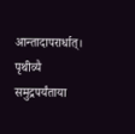आन्तादापरार्धात्। पृथीव्यै समुद्रपर्यंताया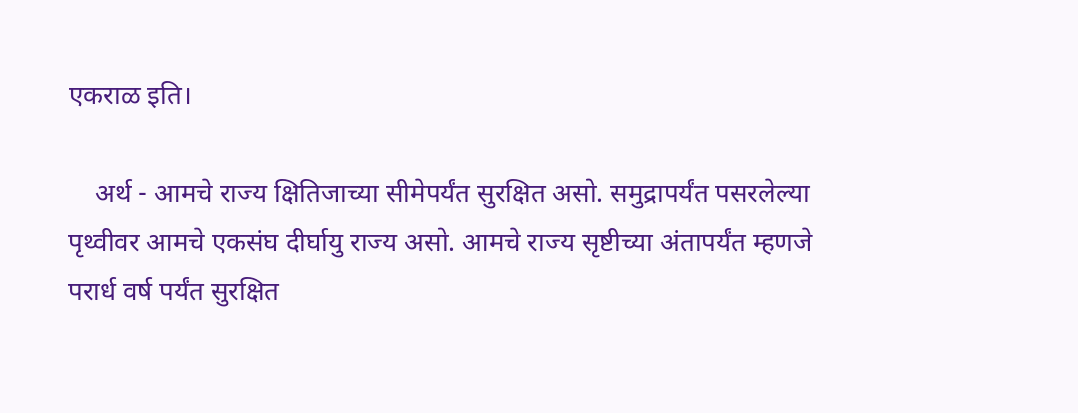एकरा‌ळ इति।

    अर्थ - आमचे राज्य क्षितिजाच्या सीमेपर्यंत सुरक्षित असो. समुद्रापर्यंत पसरलेल्या पृथ्वीवर आमचे एकसंघ दीर्घायु राज्य असो. आमचे राज्य सृष्टीच्या अंतापर्यंत म्हणजे परार्ध वर्ष पर्यंत सुरक्षित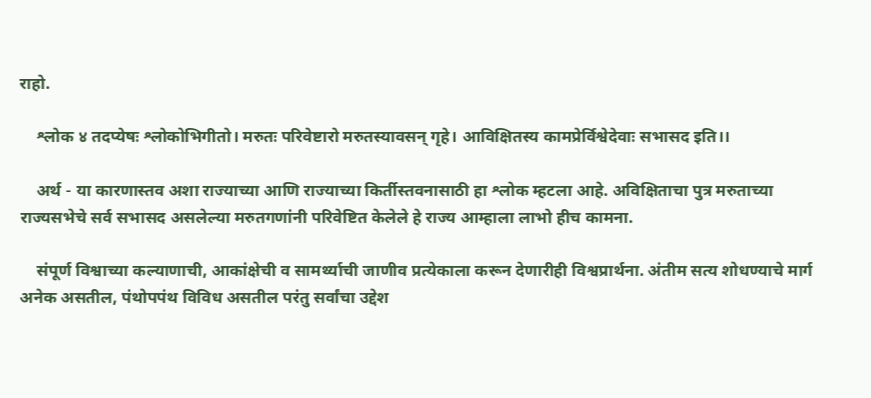राहो.

    श्लोक ४ तदप्येषः श्लोकोभिगीतो। मरुतः परिवेष्टारो मरुतस्यावसन् गृहे। आविक्षितस्य कामप्रेर्विश्वेदेवाः सभासद इति।।

    अर्थ - या कारणास्तव अशा राज्याच्या आणि राज्याच्या किर्तीस्तवनासाठी हा श्लोक म्हटला आहे. अविक्षिताचा पुत्र मरुताच्या राज्यसभेचे सर्व सभासद असलेल्या मरुतगणांनी परिवेष्टित केलेले हे राज्य आम्हाला लाभो हीच कामना.

    संपूर्ण विश्वाच्या कल्याणाची, आकांक्षेची व सामर्थ्याची जाणीव प्रत्येकाला करून देणारीही विश्वप्रार्थना. अंतीम सत्य शोधण्याचे मार्ग अनेक असतील, पंथोपपंथ विविध असतील परंतु सर्वांचा उद्देश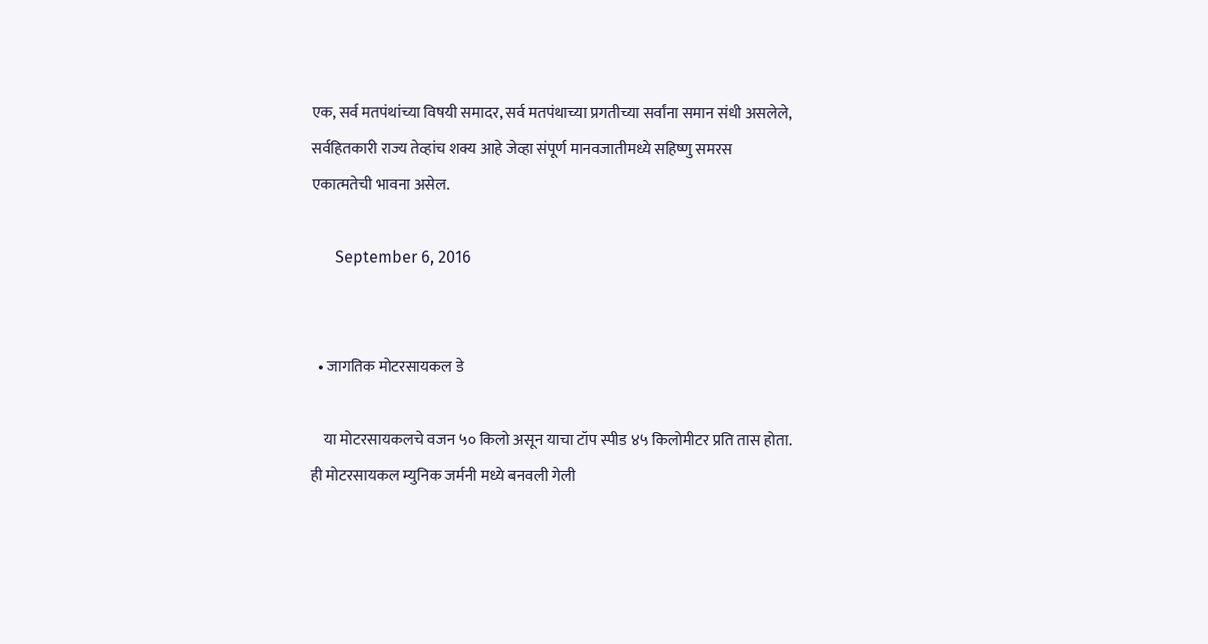एक, सर्व मतपंथांच्या विषयी समादर, सर्व मतपंथाच्या प्रगतीच्या सर्वांना समान संधी असलेले, सर्वहितकारी राज्य तेव्हांच शक्य आहे जेव्हा संपूर्ण मानवजातीमध्ये सहिष्णु समरस एकात्मतेची भावना असेल.

      September 6, 2016


  • जागतिक मोटरसायकल डे

    या मोटरसायकलचे वजन ५० किलो असून याचा टॉप स्पीड ४५ किलोमीटर प्रति तास होता. ही मोटरसायकल म्युनिक जर्मनी मध्ये बनवली गेली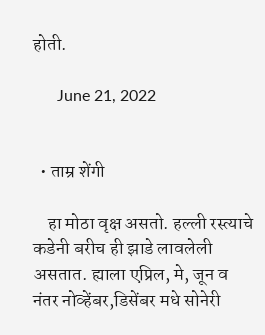होती.

      June 21, 2022


  • ताम्र शेंगी

    हा मोठा वृक्ष असतो. हल्ली रस्त्याचे कडेनी बरीच ही झाडे लावलेली असतात. ह्याला एप्रिल, मे, जून व नंतर नोव्हेंबर,डिसेंबर मधे सोनेरी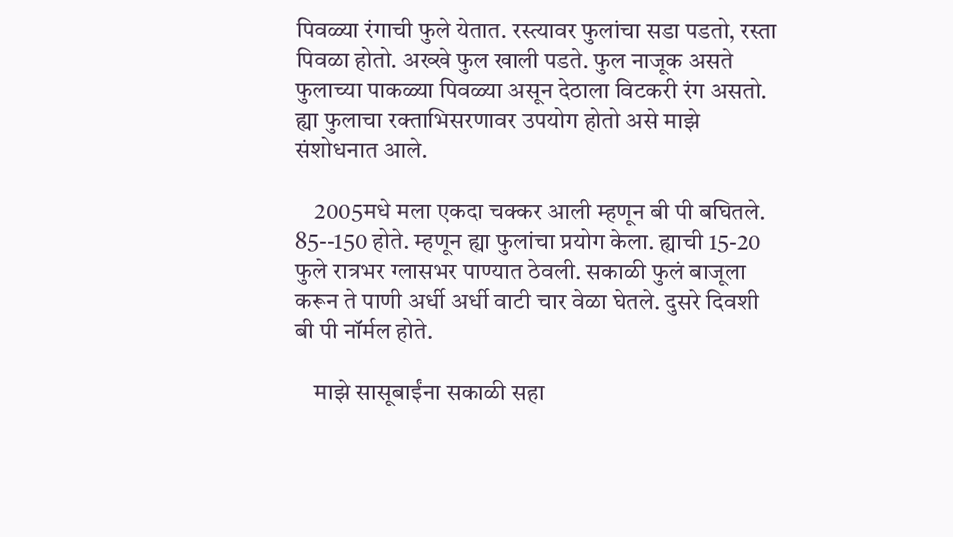पिवळ्या रंगाची फुले येतात. रस्त्यावर फुलांचा सडा पडतो, रस्ता पिवळा होतो. अख्खे फुल खाली पडते. फुल नाजूक असते फुलाच्या पाकळ्या पिवळ्या असून देठाला विटकरी रंग असतो. ह्या फुलाचा रक्ताभिसरणावर उपयोग होतो असे माझे संशोधनात आले.

    2005मधे मला एकदा चक्कर आली म्हणून बी पी बघितले. 85--150 होते. म्हणून ह्या फुलांचा प्रयोग केला. ह्याची 15-20 फुले रात्रभर ग्लासभर पाण्यात ठेवली. सकाळी फुलं बाजूला करून ते पाणी अर्धी अर्धी वाटी चार वेळा घेतले. दुसरे दिवशी बी पी नॉर्मल होते.

    माझे सासूबाईंना सकाळी सहा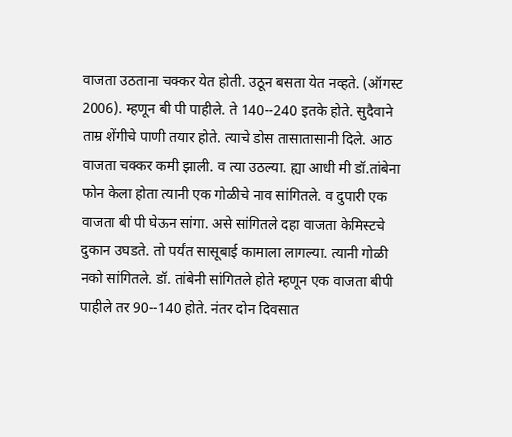वाजता उठताना चक्कर येत होती. उठून बसता येत नव्हते. (ऑगस्ट 2006). म्हणून बी पी पाहीले. ते 140--240 इतके होते. सुदैवाने ताम्र शेंगीचे पाणी तयार होते. त्याचे डोस तासातासानी दिले. आठ वाजता चक्कर कमी झाली. व त्या उठल्या. ह्या आधी मी डॉ.तांबेना फोन केला होता त्यानी एक गोळीचे नाव सांगितले. व दुपारी एक वाजता बी पी घेऊन सांगा. असे सांगितले दहा वाजता केमिस्टचे दुकान उघडते. तो पर्यंत सासूबाई कामाला लागल्या. त्यानी गोळी नको सांगितले. डॉ. तांबेनी सांगितले होते म्हणून एक वाजता बीपी पाहीले तर 90--140 होते. नंतर दोन दिवसात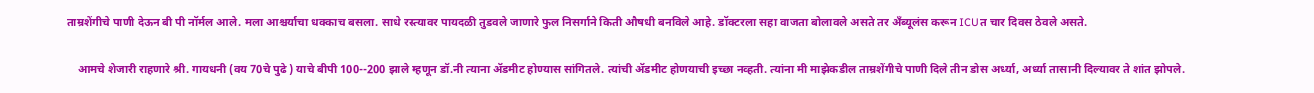ताम्रशेंगीचे पाणी देऊन बी पी नॉर्मल आले. मला आश्चर्याचा धक्काच बसला. साधे रस्त्यावर पायदळी तुडवले जाणारे फुल निसर्गाने किती औषधी बनविले आहे. डॉक्टरला सहा वाजता बोलावले असते तर अँब्यूलंस करून ICUत चार दिवस ठेवले असते.

    आमचे शेजारी राहणारे श्री. गायधनी (वय 70चे पुढे ) याचे बीपी 100--200 झाले म्हणून डॉ.नी त्याना ॲडमीट होण्यास सांगितले. त्यांची ॲडमीट होणयाची इच्छा नव्हती. त्यांना मी माझेकडील ताम्रशेंगीचे पाणी दिले तीन डोस अर्ध्या, अर्ध्या तासानी दिल्यावर ते शांत झोपले.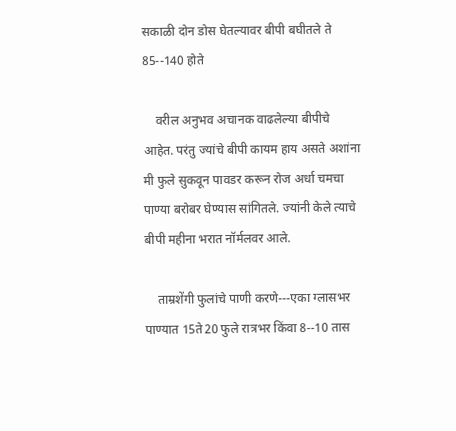सकाळी दोन डोस घेतल्यावर बीपी बघीतले ते 85--140 होते

    वरील अनुभव अचानक वाढलेल्या बीपीचे आहेत. परंतु ज्यांचे बीपी कायम हाय असते अशांना मी फुले सुकवून पावडर करून रोज अर्धा चमचा पाण्या बरोबर घेण्यास सांगितले. ज्यांनी केले त्याचे बीपी महीना भरात नॉर्मलवर आले.

    ताम्रशेंगी फुलांचे पाणी करणे---एका ग्लासभर पाण्यात 15ते20 फुले रात्रभर किंवा 8--10 तास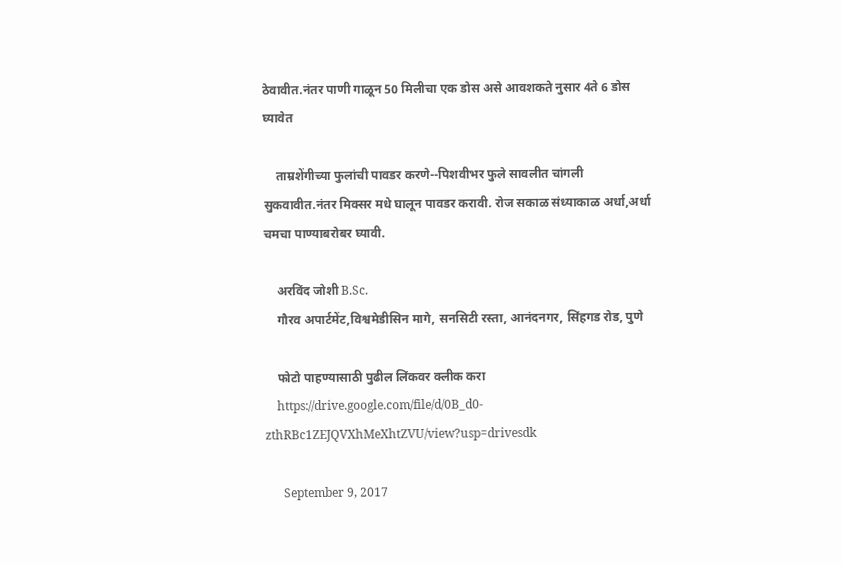ठेवावीत.नंतर पाणी गाळून 50 मिलीचा एक डोस असे आवशकते नुसार 4ते 6 डोस घ्यावेत

    ताम्रशेंगीच्या फुलांची पावडर करणे--पिशवीभर फुले सावलीत चांगली सुकवावीत.नंतर मिक्सर मधे घालून पावडर करावी. रोज सकाळ संध्याकाळ अर्धा,अर्धा चमचा पाण्याबरोबर घ्यावी.

    अरविंद जोशी B.Sc.
    गौरव अपार्टमेंट,विश्वमेडीसिन मागे, सनसिटी रस्ता, आनंदनगर, सिंहगड रोड, पुणे

    फोटो पाहण्यासाठी पुढील लिंकवर क्लीक करा
    https://drive.google.com/file/d/0B_d0-zthRBc1ZEJQVXhMeXhtZVU/view?usp=drivesdk

      September 9, 2017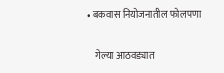• बकवास नियोजनातील फोलपणा

    गेल्या आठवड्यात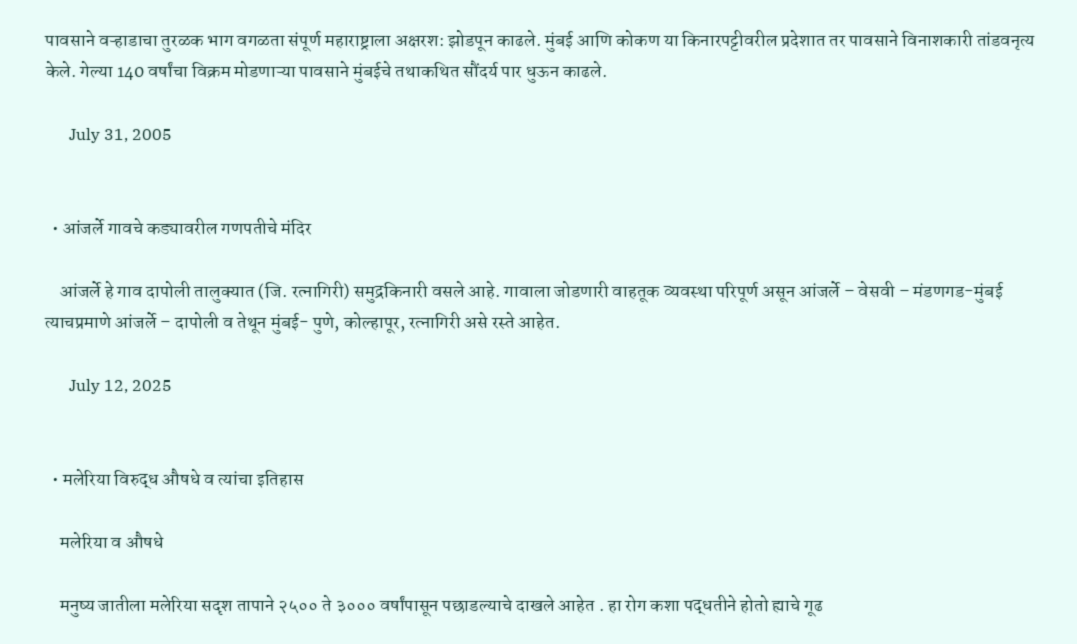पावसाने वऱ्हाडाचा तुरळक भाग वगळता संपूर्ण महाराष्ट्राला अक्षरश: झोडपून काढले. मुंबई आणि कोकण या किनारपट्टीवरील प्रदेशात तर पावसाने विनाशकारी तांडवनृत्य केले. गेल्या 140 वर्षांचा विक्रम मोडणाऱ्या पावसाने मुंबईचे तथाकथित सौंदर्य पार धुऊन काढले.

      July 31, 2005


  • आंजर्ले गावचे कड्यावरील गणपतीचे मंदिर

    आंजर्ले हे गाव दापोली तालुक्यात (जि. रत्नागिरी) समुद्रकिनारी वसले आहे. गावाला जोडणारी वाहतूक व्यवस्था परिपूर्ण असून आंजर्ले – वेसवी – मंडणगड-मुंबई त्याचप्रमाणे आंजर्ले – दापोली व तेथून मुंबई- पुणे, कोल्हापूर, रत्नागिरी असे रस्ते आहेत.

      July 12, 2025


  • मलेरिया विरुद्ध औषधे व त्यांचा इतिहास

    मलेरिया व औषधे

    मनुष्य जातीला मलेरिया सदृश तापाने २५०० ते ३००० वर्षांपासून पछाडल्याचे दाखले आहेत . हा रोग कशा पद्धतीने होतो ह्याचे गूढ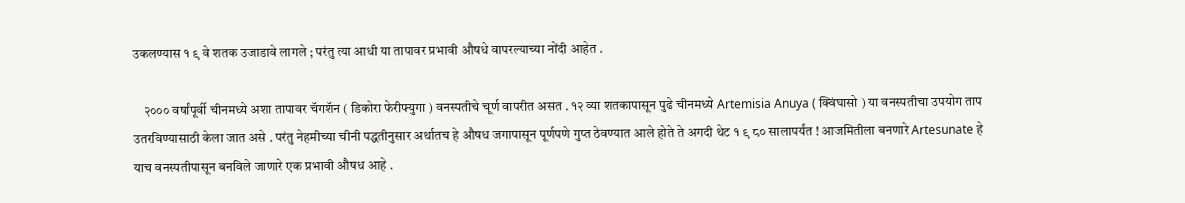उकलण्यास १ ९ वे शतक उजाडावे लागले ; परंतु त्या आधी या तापावर प्रभावी औषधे वापरल्याच्या नोंदी आहेत .

    २००० वर्षांपूर्वी चीनमध्ये अशा तापावर चॅगशॅन ( डिकोरा फेरीफ्युगा ) वनस्पतीचे चूर्ण वापरीत असत . १२ व्या शतकापासून पुढे चीनमध्ये Artemisia Anuya ( क्विंघासो ) या वनस्पतीचा उपयोग ताप उतरविण्यासाठी केला जात असे . परंतु नेहमीच्या चीनी पद्धतीनुसार अर्थातच हे औषध जगापासून पूर्णपणे गुप्त ठेवण्यात आले होते ते अगदी थेट १ ९ ८० सालापर्यंत ! आजमितीला बनणारे Artesunate हे याच वनस्पतीपासून बनविले जाणारे एक प्रभावी औषध आहे .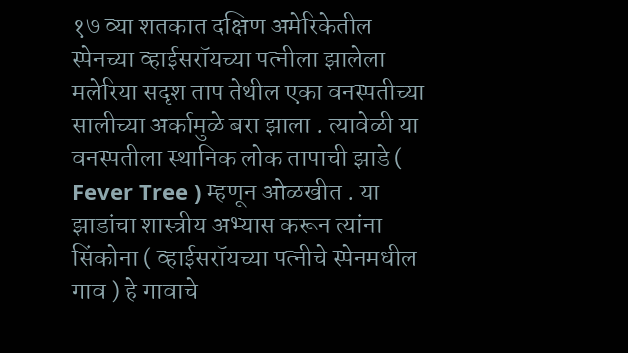१७ व्या शतकात दक्षिण अमेरिकेतील स्पेनच्या व्हाईसरॉयच्या पत्नीला झालेला मलेरिया सदृश ताप तेथील एका वनस्पतीच्या सालीच्या अर्कामुळे बरा झाला . त्यावेळी या वनस्पतीला स्थानिक लोक तापाची झाडे ( Fever Tree ) म्हणून ओळखीत . या झाडांचा शास्त्रीय अभ्यास करून त्यांना सिंकोना ( व्हाईसरॉयच्या पत्नीचे स्पेनमधील गाव ) हे गावाचे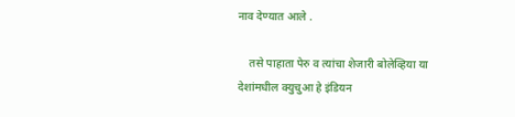नाव देण्यात आले .

    तसे पाहाता पेरु व त्यांचा शेजारी बोलेव्हिया या देशांमधील क्युचुआ हे इंडियन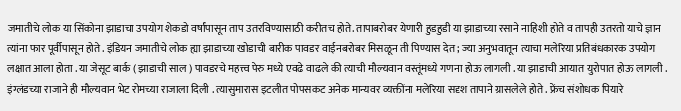जमातीचे लोक या सिंकोना झाडाचा उपयोग शेकडो वर्षांपासून ताप उतरविण्यासाठी करीतच होते. तापाबरोबर येणारी हुडहुडी या झाडाच्या रसाने नाहिशी होते व तापही उतरतो याचे ज्ञान त्यांना फार पूर्वीपासून होते . इंडियन जमातीचे लोक ह्या झाडाच्या खोडाची बारीक पावडर वाईनबरोबर मिसळून ती पिण्यास देत ; ज्या अनुभवातून त्याचा मलेरिया प्रतिबंधकारक उपयोग लक्षात आला होता . या जेसूट बार्क ( झाडाची साल ) पावडरचे महत्त्व पेरु मध्ये एवढे वाढले की त्याची मौल्यवान वस्तूंमध्ये गणना होऊ लागली . या झाडाची आयात युरोपात होऊ लागली . इंग्लंडच्या राजाने ही मौल्यवान भेट रोमच्या राजाला दिली . त्यासुमारास इटलीत पोपसकट अनेक मान्यवर व्यक्तींना मलेरिया सदृश तापाने ग्रासलेले होते . फ्रेंच संशोधक पियारे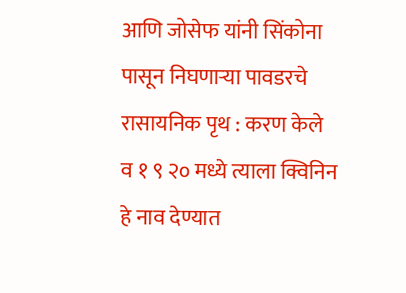आणि जोसेफ यांनी सिंकोना पासून निघणाऱ्या पावडरचे रासायनिक पृथ : करण केले व १ ९ २० मध्ये त्याला क्विनिन हे नाव देण्यात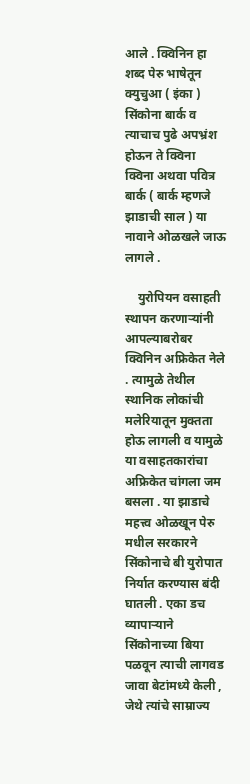आले . क्विनिन हा शब्द पेरु भाषेतून क्युचुआ ( इंका ) सिंकोना बार्क व त्याचाच पुढे अपभ्रंश होऊन ते क्विना क्विना अथवा पवित्र बार्क ( बार्क म्हणजे झाडाची साल ) या नावाने ओळखले जाऊ लागले .

    युरोपियन वसाहती स्थापन करणाऱ्यांनी आपल्याबरोबर क्विनिन अफ्रिकेत नेले . त्यामुळे तेथील स्थानिक लोकांची मलेरियातून मुक्तता होऊ लागली व यामुळे या वसाहतकारांचा अफ्रिकेत चांगला जम बसला . या झाडाचे महत्त्व ओळखून पेरु मधील सरकारने सिंकोनाचे बी युरोपात निर्यात करण्यास बंदी घातली . एका डच व्यापाऱ्याने सिंकोनाच्या बिया पळवून त्याची लागवड जावा बेटांमध्ये केली , जेथे त्यांचे साम्राज्य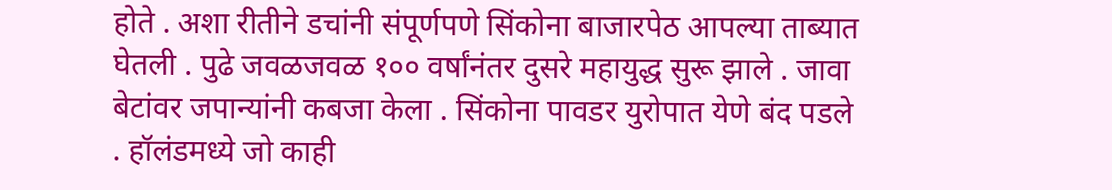होते . अशा रीतीने डचांनी संपूर्णपणे सिंकोना बाजारपेठ आपल्या ताब्यात घेतली . पुढे जवळजवळ १०० वर्षांनंतर दुसरे महायुद्ध सुरू झाले . जावा बेटांवर जपान्यांनी कबजा केला . सिंकोना पावडर युरोपात येणे बंद पडले . हॉलंडमध्ये जो काही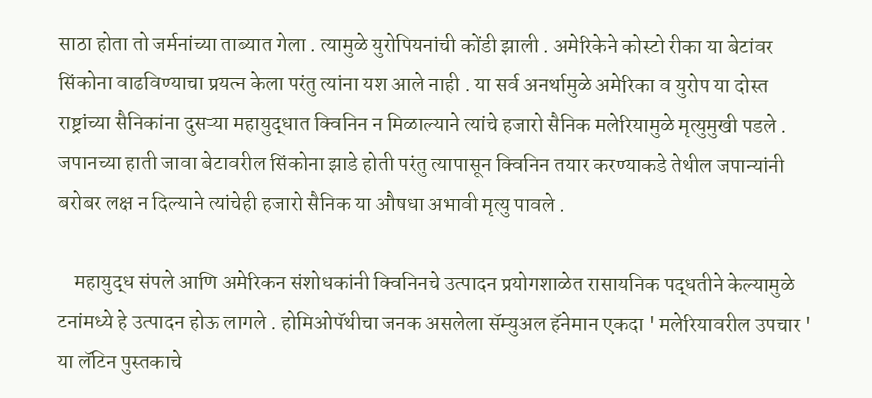साठा होता तो जर्मनांच्या ताब्यात गेला . त्यामुळे युरोपियनांची कोंडी झाली . अमेरिकेने कोस्टो रीका या बेटांवर सिंकोना वाढविण्याचा प्रयत्न केला परंतु त्यांना यश आले नाही . या सर्व अनर्थामुळे अमेरिका व युरोप या दोस्त राष्ट्रांच्या सैनिकांना दुसऱ्या महायुद्धात क्विनिन न मिळाल्याने त्यांचे हजारो सैनिक मलेरियामुळे मृत्युमुखी पडले . जपानच्या हाती जावा बेटावरील सिंकोना झाडे होती परंतु त्यापासून क्विनिन तयार करण्याकडे तेथील जपान्यांनी बरोबर लक्ष न दिल्याने त्यांचेही हजारो सैनिक या औषधा अभावी मृत्यु पावले .

    महायुद्ध संपले आणि अमेरिकन संशोधकांनी क्विनिनचे उत्पादन प्रयोगशाळेत रासायनिक पद्धतीने केल्यामुळे टनांमध्ये हे उत्पादन होऊ लागले . होमिओपॅथीचा जनक असलेला सॅम्युअल हॅनेमान एकदा ' मलेरियावरील उपचार ' या लॅटिन पुस्तकाचे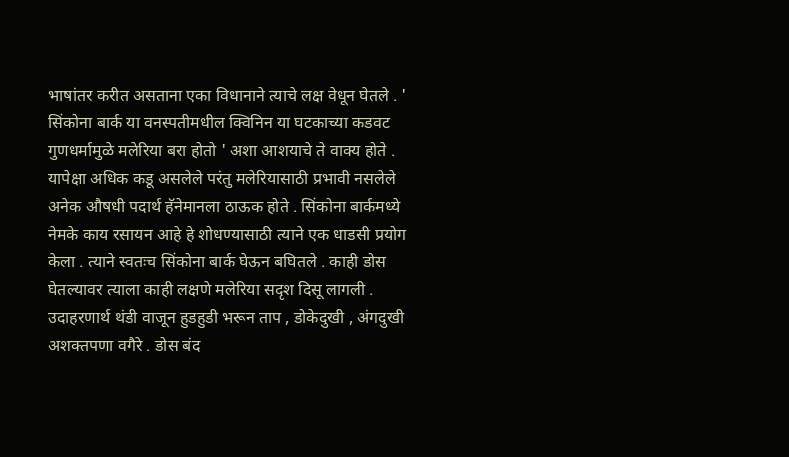भाषांतर करीत असताना एका विधानाने त्याचे लक्ष वेधून घेतले . ' सिंकोना बार्क या वनस्पतीमधील क्विनिन या घटकाच्या कडवट गुणधर्मामुळे मलेरिया बरा होतो ' अशा आशयाचे ते वाक्य होते . यापेक्षा अधिक कडू असलेले परंतु मलेरियासाठी प्रभावी नसलेले अनेक औषधी पदार्थ हॅनेमानला ठाऊक होते . सिंकोना बार्कमध्ये नेमके काय रसायन आहे हे शोधण्यासाठी त्याने एक धाडसी प्रयोग केला . त्याने स्वतःच सिंकोना बार्क घेऊन बघितले . काही डोस घेतल्यावर त्याला काही लक्षणे मलेरिया सदृश दिसू लागली . उदाहरणार्थ थंडी वाजून हुडहुडी भरून ताप , डोकेदुखी , अंगदुखी अशक्तपणा वगैरे . डोस बंद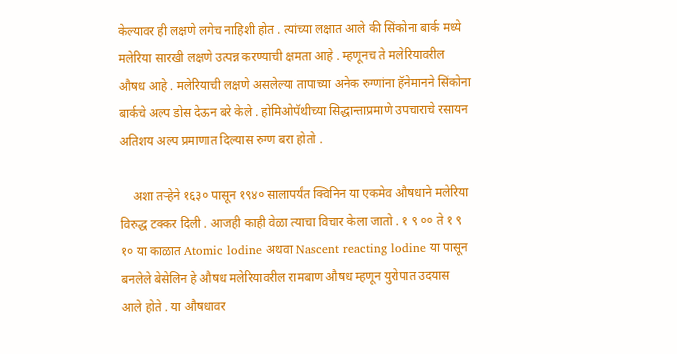केल्यावर ही लक्षणे लगेच नाहिशी होत . त्यांच्या लक्षात आले की सिंकोना बार्क मध्ये मलेरिया सारखी लक्षणे उत्पन्न करण्याची क्षमता आहे . म्हणूनच ते मलेरियावरील औषध आहे . मलेरियाची लक्षणे असलेल्या तापाच्या अनेक रुग्णांना हॅनेमानने सिंकोना बार्कचे अल्प डोस देऊन बरे केले . होमिओपॅथीच्या सिद्धान्ताप्रमाणे उपचाराचे रसायन अतिशय अल्प प्रमाणात दिल्यास रुग्ण बरा होतो .

    अशा तऱ्हेने १६३० पासून १९४० सालापर्यंत क्विनिन या एकमेव औषधाने मलेरिया विरुद्ध टक्कर दिली . आजही काही वेळा त्याचा विचार केला जातो . १ ९ ०० ते १ ९ १० या काळात Atomic lodine अथवा Nascent reacting lodine या पासून बनलेले बेसेलिन हे औषध मलेरियावरील रामबाण औषध म्हणून युरोपात उदयास आले होते . या औषधावर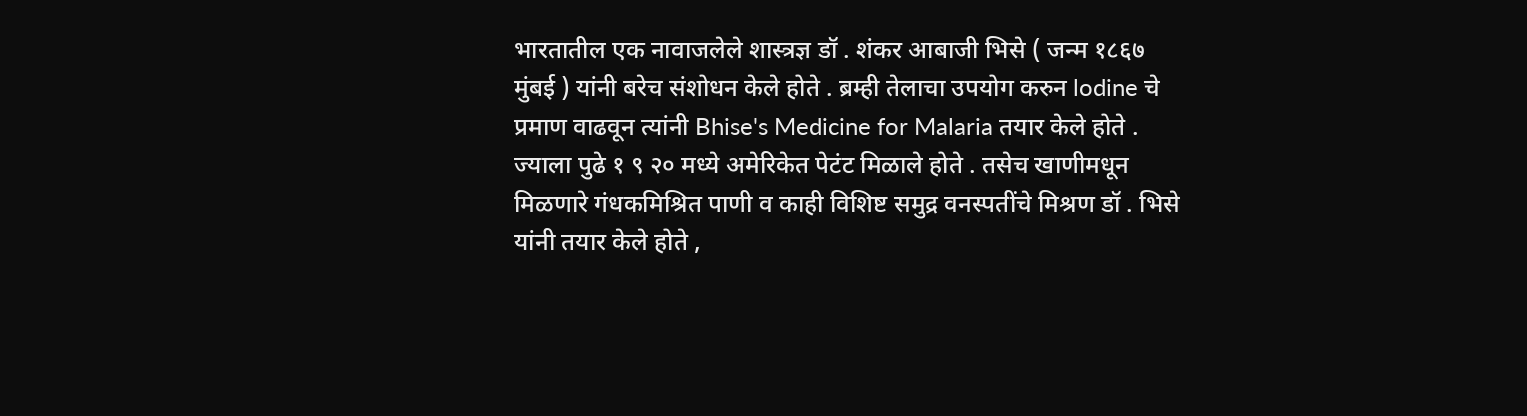भारतातील एक नावाजलेले शास्त्रज्ञ डॉ . शंकर आबाजी भिसे ( जन्म १८६७ मुंबई ) यांनी बरेच संशोधन केले होते . ब्रम्ही तेलाचा उपयोग करुन lodine चे प्रमाण वाढवून त्यांनी Bhise's Medicine for Malaria तयार केले होते . ज्याला पुढे १ ९ २० मध्ये अमेरिकेत पेटंट मिळाले होते . तसेच खाणीमधून मिळणारे गंधकमिश्रित पाणी व काही विशिष्ट समुद्र वनस्पतींचे मिश्रण डॉ . भिसे यांनी तयार केले होते ,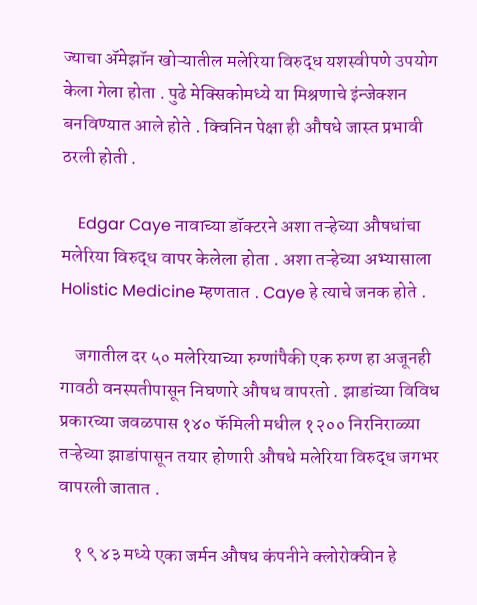ज्याचा ॲमेझॉन खोऱ्यातील मलेरिया विरुद्ध यशस्वीपणे उपयोग केला गेला होता . पुढे मेक्सिकोमध्ये या मिश्रणाचे इंन्जेक्शन बनविण्यात आले होते . क्विनिन पेक्षा ही औषधे जास्त प्रभावी ठरली होती .

    Edgar Caye नावाच्या डॉक्टरने अशा तऱ्हेच्या औषधांचा मलेरिया विरुद्ध वापर केलेला होता . अशा तऱ्हेच्या अभ्यासाला Holistic Medicine म्हणतात . Caye हे त्याचे जनक होते .

    जगातील दर ५० मलेरियाच्या रुग्णांपैकी एक रुग्ण हा अजूनही गावठी वनस्पतीपासून निघणारे औषध वापरतो . झाडांच्या विविध प्रकारच्या जवळपास १४० फॅमिली मधील १२०० निरनिराळ्या तऱ्हेच्या झाडांपासून तयार होणारी औषधे मलेरिया विरुद्ध जगभर वापरली जातात .

    १ ९ ४३ मध्ये एका जर्मन औषध कंपनीने क्लोरोक्वीन हे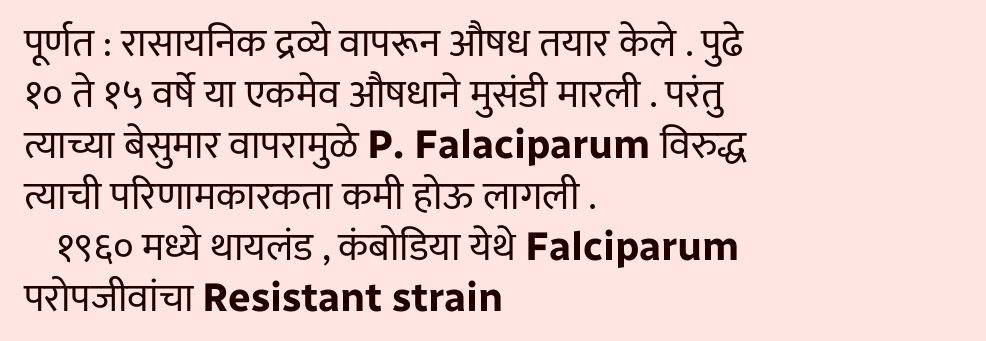पूर्णत : रासायनिक द्रव्ये वापरून औषध तयार केले . पुढे १० ते १५ वर्षे या एकमेव औषधाने मुसंडी मारली . परंतु त्याच्या बेसुमार वापरामुळे P. Falaciparum विरुद्ध त्याची परिणामकारकता कमी होऊ लागली .
    १९६० मध्ये थायलंड , कंबोडिया येथे Falciparum परोपजीवांचा Resistant strain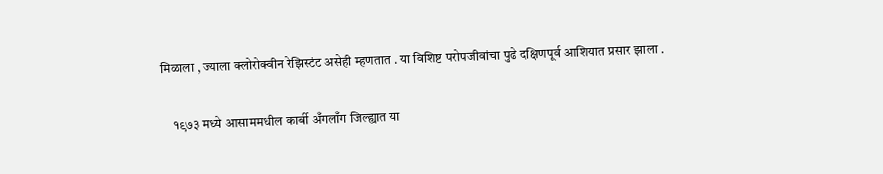मिळाला , ज्याला क्लोरोक्वीन रेझिस्टंट असेही म्हणतात . या विशिष्ट परोपजीवांचा पुढे दक्षिणपूर्व आशियात प्रसार झाला .

    १९७३ मध्ये आसाममधील कार्बी अँगलाँग जिल्ह्यात या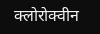क्लोरोक्वीन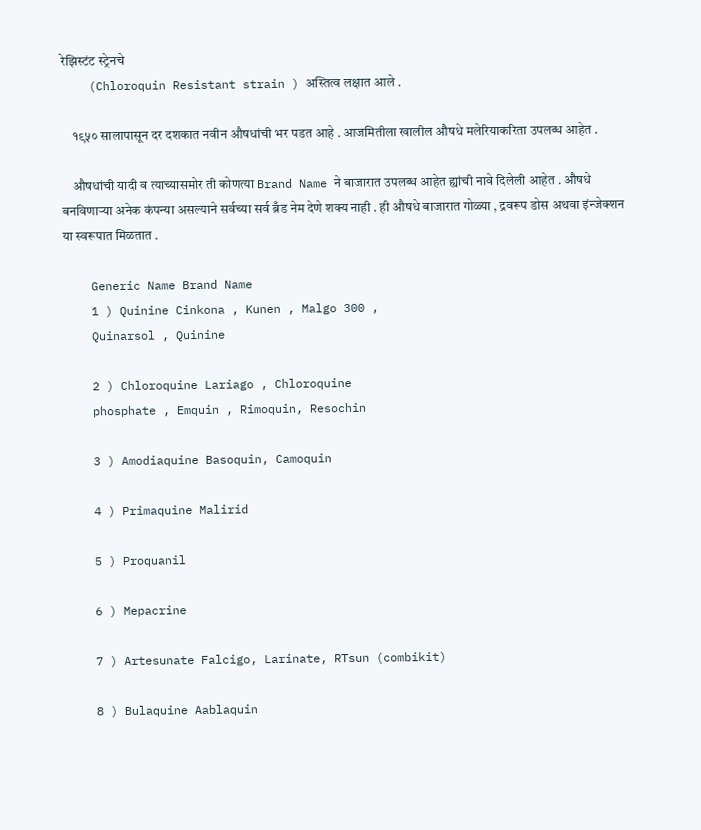रेझिस्टंट स्ट्रेनचे
    (Chloroquin Resistant strain ) अस्तित्व लक्षात आले .

    १९५० सालापासून दर दशकात नवीन औषधांची भर पडत आहे . आजमितीला खालील औषधे मलेरियाकरिता उपलब्ध आहेत .

    औषधांची यादी व त्याच्यासमोर ती कोणत्या Brand Name ने बाजारात उपलब्ध आहेत ह्यांची नावे दिलेली आहेत . औषधे बनविणाऱ्या अनेक कंपन्या असल्याने सर्वच्या सर्व ब्रँड नेम देणे शक्य नाही . ही औषधे बाजारात गोळ्या , द्रवरूप डोस अथवा इंन्जेक्शन या स्वरूपात मिळतात .

    Generic Name Brand Name
    1 ) Quinine Cinkona , Kunen , Malgo 300 ,
    Quinarsol , Quinine

    2 ) Chloroquine Lariago , Chloroquine
    phosphate , Emquin , Rimoquin, Resochin

    3 ) Amodiaquine Basoquin, Camoquin

    4 ) Primaquine Malirid

    5 ) Proquanil

    6 ) Mepacrine

    7 ) Artesunate Falcigo, Larinate, RTsun (combikit)

    8 ) Bulaquine Aablaquin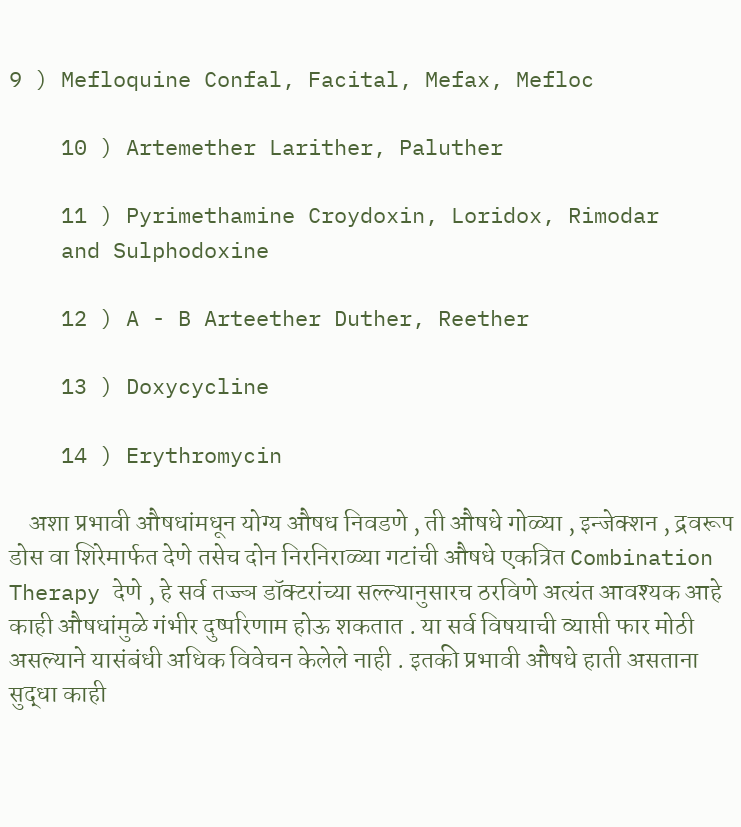9 ) Mefloquine Confal, Facital, Mefax, Mefloc

    10 ) Artemether Larither, Paluther

    11 ) Pyrimethamine Croydoxin, Loridox, Rimodar
    and Sulphodoxine

    12 ) A - B Arteether Duther, Reether

    13 ) Doxycycline

    14 ) Erythromycin

    अशा प्रभावी औषधांमधून योग्य औषध निवडणे , ती औषधे गोळ्या , इन्जेक्शन , द्रवरूप डोस वा शिरेमार्फत देणे तसेच दोन निरनिराळ्या गटांची औषधे एकत्रित Combination Therapy देणे , हे सर्व तज्ज्ञ डॉक्टरांच्या सल्ल्यानुसारच ठरविणे अत्यंत आवश्यक आहे काही औषधांमुळे गंभीर दुष्परिणाम होऊ शकतात . या सर्व विषयाची व्याप्ती फार मोठी असल्याने यासंबंधी अधिक विवेचन केलेले नाही . इतकी प्रभावी औषधे हाती असताना सुद्धा काही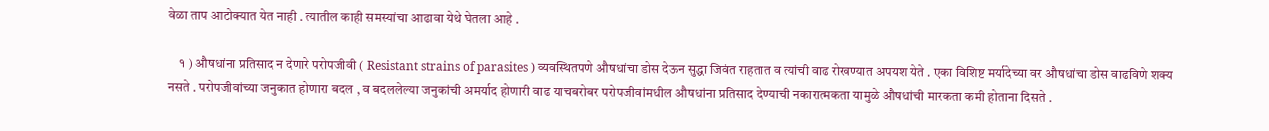वेळा ताप आटोक्यात येत नाही . त्यातील काही समस्यांचा आढावा येथे घेतला आहे .

    १ ) औषधांना प्रतिसाद न देणारे परोपजीवी ( Resistant strains of parasites ) व्यवस्थितपणे औषधांचा डोस देऊन सुद्धा जिवंत राहतात व त्यांची वाढ रोखण्यात अपयश येते . एका विशिष्ट मर्यादेच्या वर औषधांचा डोस वाढविणे शक्य नसते . परोपजीवांच्या जनुकात होणारा बदल , व बदललेल्या जनुकांची अमर्याद होणारी वाढ याचबरोबर परोपजीवांमधील औषधांना प्रतिसाद देण्याची नकारात्मकता यामुळे औषधांची मारकता कमी होताना दिसते .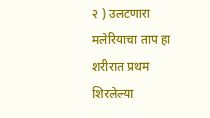२ ) उलटणारा मलेरियाचा ताप हा शरीरात प्रथम शिरलेल्या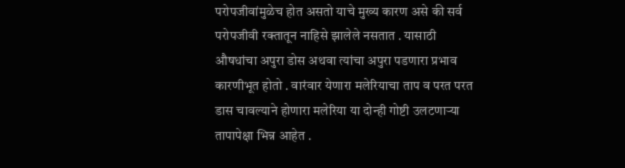परोपजीवांमुळेच होत असतो याचे मुख्य कारण असे की सर्व परोपजीवी रक्तातून नाहिसे झालेले नसतात . यासाठी औषधांचा अपुरा डोस अथवा त्यांचा अपुरा पडणारा प्रभाव कारणीभूत होतो . वारंवार येणारा मलेरियाचा ताप व परत परत डास चावल्याने होणारा मलेरिया या दोन्ही गोष्टी उलटणाऱ्या तापापेक्षा भिन्न आहेत .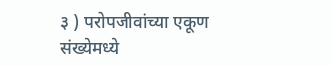३ ) परोपजीवांच्या एकूण संख्येमध्ये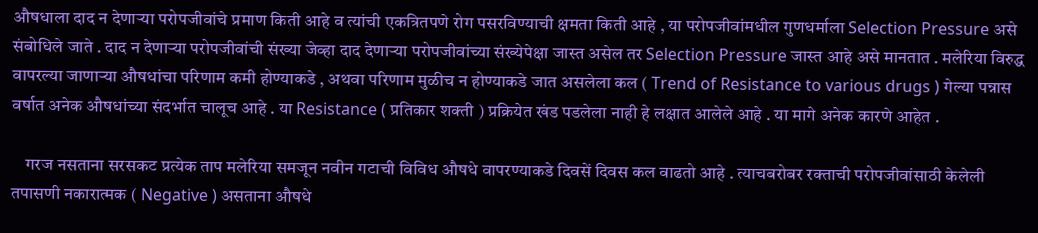औषधाला दाद न देणाऱ्या परोपजीवांचे प्रमाण किती आहे व त्यांची एकत्रितपणे रोग पसरविण्याची क्षमता किती आहे , या परोपजीवांमधील गुणधर्माला Selection Pressure असे संबोधिले जाते . दाद न देणाऱ्या परोपजीवांची संख्या जेव्हा दाद देणाऱ्या परोपजीवांच्या संख्येपेक्षा जास्त असेल तर Selection Pressure जास्त आहे असे मानतात . मलेरिया विरुद्ध वापरल्या जाणाऱ्या औषधांचा परिणाम कमी होण्याकडे , अथवा परिणाम मुळीच न होण्याकडे जात असलेला कल ( Trend of Resistance to various drugs ) गेल्या पन्नास वर्षात अनेक औषधांच्या संदर्भात चालूच आहे . या Resistance ( प्रतिकार शक्ती ) प्रक्रियेत खंड पडलेला नाही हे लक्षात आलेले आहे . या मागे अनेक कारणे आहेत .

    गरज नसताना सरसकट प्रत्येक ताप मलेरिया समजून नवीन गटाची विविध औषधे वापरण्याकडे दिवसें दिवस कल वाढतो आहे . त्याचबरोबर रक्ताची परोपजीवांसाठी केलेली तपासणी नकारात्मक ( Negative ) असताना औषधे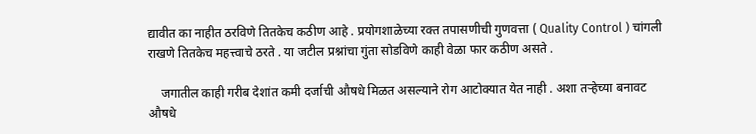द्यावीत का नाहीत ठरविणे तितकेच कठीण आहे . प्रयोगशाळेच्या रक्त तपासणीची गुणवत्ता ( Quality Control ) चांगली राखणे तितकेच महत्त्वाचे ठरते . या जटील प्रश्नांचा गुंता सोडविणे काही वेळा फार कठीण असते .

    जगातील काही गरीब देशांत कमी दर्जाची औषधे मिळत असल्याने रोग आटोक्यात येत नाही . अशा तऱ्हेच्या बनावट औषधे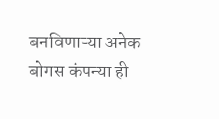बनविणाऱ्या अनेक बोगस कंपन्या ही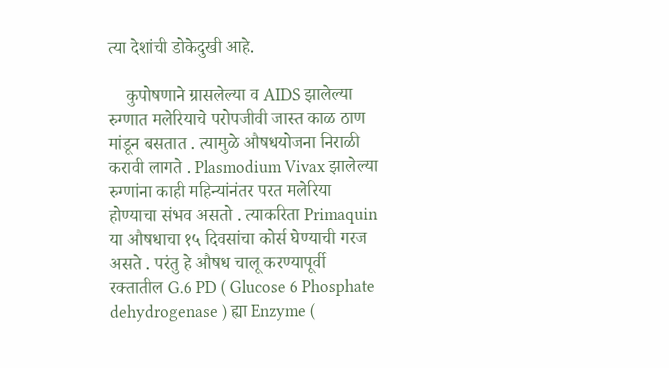त्या देशांची डोकेदुखी आहे.

    कुपोषणाने ग्रासलेल्या व AIDS झालेल्या रुग्णात मलेरियाचे परोपजीवी जास्त काळ ठाण मांडून बसतात . त्यामुळे औषधयोजना निराळी करावी लागते . Plasmodium Vivax झालेल्या रुग्णांना काही महिन्यांनंतर परत मलेरिया होण्याचा संभव असतो . त्याकरिता Primaquin या औषधाचा १५ दिवसांचा कोर्स घेण्याची गरज असते . परंतु हे औषध चालू करण्यापूर्वी रक्तातील G.6 PD ( Glucose 6 Phosphate dehydrogenase ) ह्या Enzyme (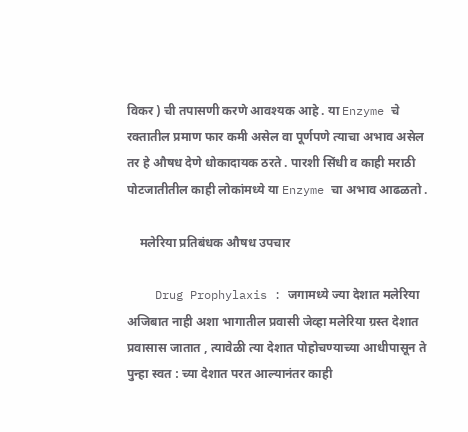विकर ) ची तपासणी करणे आवश्यक आहे . या Enzyme चे रक्तातील प्रमाण फार कमी असेल वा पूर्णपणे त्याचा अभाव असेल तर हे औषध देणे धोकादायक ठरते . पारशी सिंधी व काही मराठी पोटजातीतील काही लोकांमध्ये या Enzyme चा अभाव आढळतो .

    मलेरिया प्रतिबंधक औषध उपचार

    Drug Prophylaxis : जगामध्ये ज्या देशात मलेरिया अजिबात नाही अशा भागातील प्रवासी जेव्हा मलेरिया ग्रस्त देशात प्रवासास जातात , त्यावेळी त्या देशात पोहोचण्याच्या आधीपासून ते पुन्हा स्वत : च्या देशात परत आल्यानंतर काही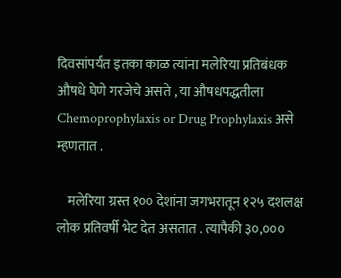दिवसांपर्यंत इतका काळ त्यांना मलेरिया प्रतिबंधक औषधे घेणे गरजेचे असते , या औषधपद्धतीला Chemoprophylaxis or Drug Prophylaxis असे म्हणतात .

    मलेरिया ग्रस्त १०० देशांना जगभरातून १२५ दशलक्ष लोक प्रतिवर्षी भेट देत असतात . त्यापैकी ३०,०००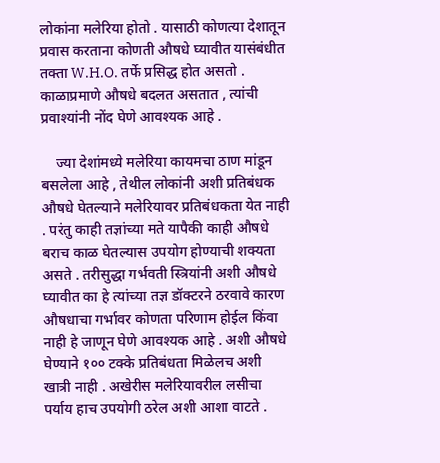लोकांना मलेरिया होतो . यासाठी कोणत्या देशातून प्रवास करताना कोणती औषधे घ्यावीत यासंबंधीत तक्ता W.H.O. तर्फे प्रसिद्ध होत असतो . काळाप्रमाणे औषधे बदलत असतात , त्यांची प्रवाश्यांनी नोंद घेणे आवश्यक आहे .

    ज्या देशांमध्ये मलेरिया कायमचा ठाण मांडून बसलेला आहे , तेथील लोकांनी अशी प्रतिबंधक औषधे घेतल्याने मलेरियावर प्रतिबंधकता येत नाही . परंतु काही तज्ञांच्या मते यापैकी काही औषधे बराच काळ घेतल्यास उपयोग होण्याची शक्यता असते . तरीसुद्धा गर्भवती स्त्रियांनी अशी औषधे घ्यावीत का हे त्यांच्या तज्ञ डॉक्टरने ठरवावे कारण औषधाचा गर्भावर कोणता परिणाम होईल किंवा नाही हे जाणून घेणे आवश्यक आहे . अशी औषधे घेण्याने १०० टक्के प्रतिबंधता मिळेलच अशी खात्री नाही . अखेरीस मलेरियावरील लसीचा पर्याय हाच उपयोगी ठरेल अशी आशा वाटते .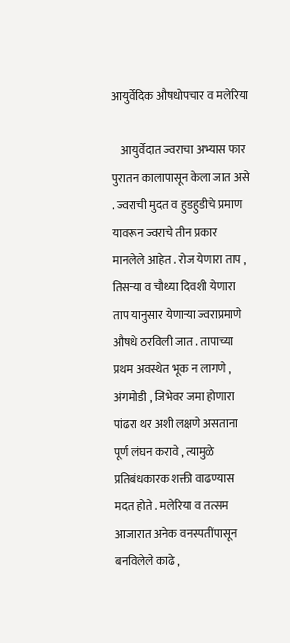आयुर्वेदिक औषधोपचार व मलेरिया

    आयुर्वेदात ज्वराचा अभ्यास फार पुरातन कालापासून केला जात असे . ज्वराची मुदत व हुडहुडीचे प्रमाण यावरून ज्वराचे तीन प्रकार मानलेले आहेत . रोज येणारा ताप , तिसऱ्या व चौथ्या दिवशी येणारा ताप यानुसार येणाऱ्या ज्वराप्रमाणे औषधे ठरविली जात . तापाच्या प्रथम अवस्थेत भूक न लागणे , अंगमोडी , जिभेवर जमा होणारा पांढरा थर अशी लक्षणे असताना पूर्ण लंघन करावे , त्यामुळे प्रतिबंधकारक शक्ती वाढण्यास मदत होते . मलेरिया व तत्सम आजारात अनेक वनस्पतींपासून बनविलेले काढे ,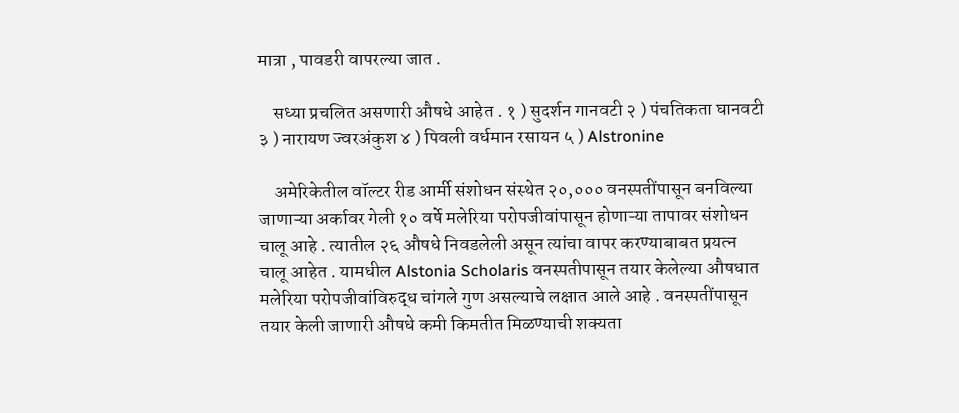मात्रा , पावडरी वापरल्या जात .

    सध्या प्रचलित असणारी औषधे आहेत . १ ) सुदर्शन गानवटी २ ) पंचतिकता घानवटी ३ ) नारायण ज्वरअंकुश ४ ) पिवली वर्धमान रसायन ५ ) Alstronine

    अमेरिकेतील वॉल्टर रीड आर्मी संशोधन संस्थेत २०,००० वनस्पतींपासून बनविल्या जाणाऱ्या अर्कावर गेली १० वर्षे मलेरिया परोपजीवांपासून होणाऱ्या तापावर संशोधन चालू आहे . त्यातील २६ औषधे निवडलेली असून त्यांचा वापर करण्याबाबत प्रयत्न चालू आहेत . यामधील Alstonia Scholaris वनस्पतीपासून तयार केलेल्या औषधात मलेरिया परोपजीवांविरुद्ध चांगले गुण असल्याचे लक्षात आले आहे . वनस्पतींपासून तयार केली जाणारी औषधे कमी किमतीत मिळण्याची शक्यता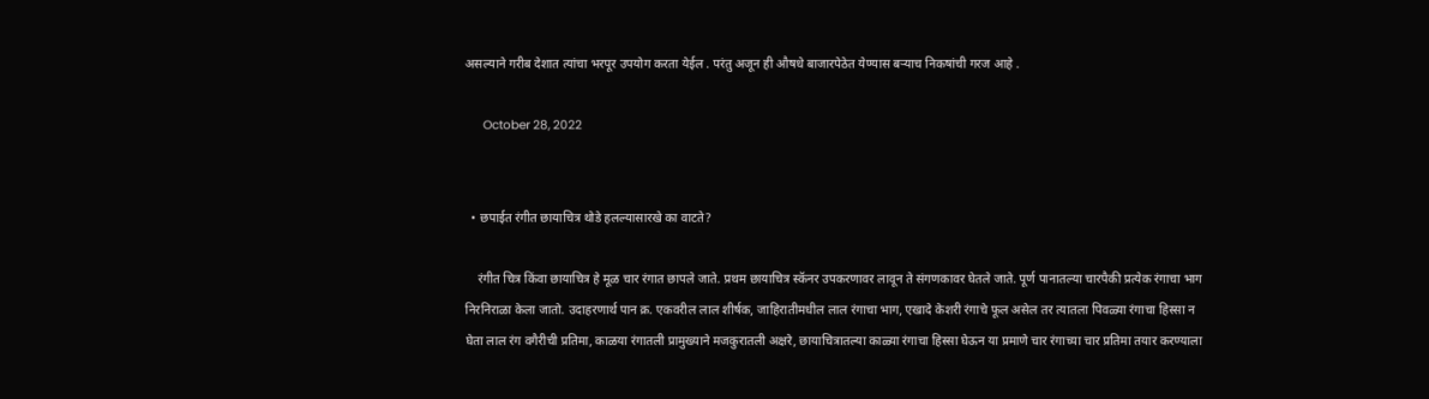असल्याने गरीब देशात त्यांचा भरपूर उपयोग करता येईल . परंतु अजून ही औषधे बाजारपेठेत येण्यास बऱ्याच निकषांची गरज आहे .

      October 28, 2022


  • छपाईत रंगीत छायाचित्र थोडे हलल्यासारखे का वाटते?

    रंगीत चित्र किंवा छायाचित्र हे मूळ चार रंगात छापले जाते. प्रथम छायाचित्र स्कॅनर उपकरणावर लावून ते संगणकावर घेतले जाते. पूर्ण पानातल्या चारपैकी प्रत्येक रंगाचा भाग निरनिराळा केला जातो. उदाहरणार्थ पान क्र. एकवरील लाल शीर्षक, जाहिरातीमधील लाल रंगाचा भाग, एखादे केशरी रंगाचे फूल असेल तर त्यातला पिवळ्या रंगाचा हिस्सा न घेता लाल रंग वगैरीची प्रतिमा, काळया रंगातली प्रामुख्याने मजकुरातली अक्षरे, छायाचित्रातल्या काळ्या रंगाचा हिस्सा घेऊन या प्रमाणे चार रंगाच्या चार प्रतिमा तयार करण्याला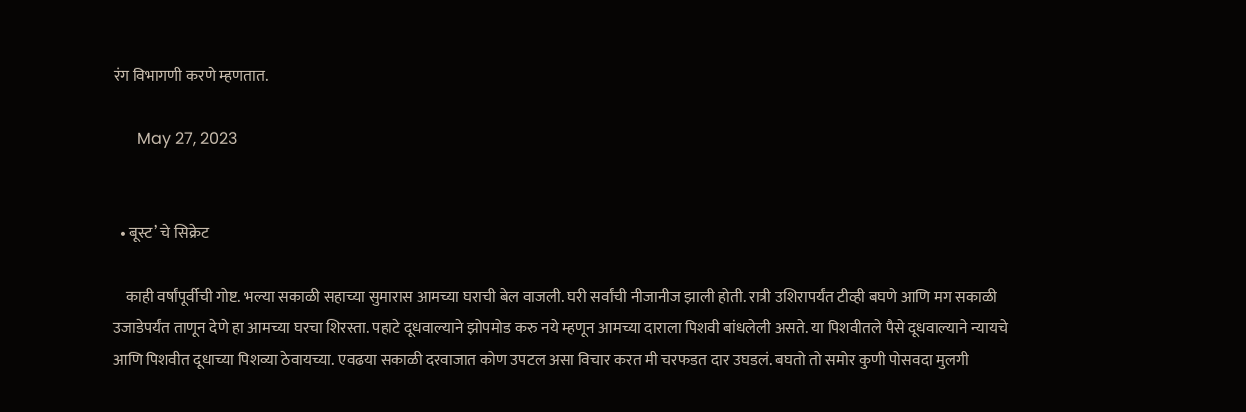रंग विभागणी करणे म्हणतात.

      May 27, 2023


  • बूस्ट’ चे सिक्रेट

    काही वर्षांपूर्वीची गोष्ट. भल्या सकाळी सहाच्या सुमारास आमच्या घराची बेल वाजली. घरी सर्वांची नीजानीज झाली होती. रात्री उशिरापर्यंत टीव्ही बघणे आणि मग सकाळी उजाडेपर्यंत ताणून देणे हा आमच्या घरचा शिरस्ता. पहाटे दूधवाल्याने झोपमोड करु नये म्हणून आमच्या दाराला पिशवी बांधलेली असते. या पिशवीतले पैसे दूधवाल्याने न्यायचे आणि पिशवीत दूधाच्या पिशव्या ठेवायच्या. एवढया सकाळी दरवाजात कोण उपटल असा विचार करत मी चरफडत दार उघडलं. बघतो तो समोर कुणी पोसवदा मुलगी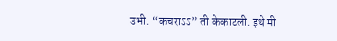उभी. “कचराऽऽ” ती केकाटली. इथे मी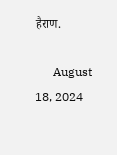हैराण.

      August 18, 2024